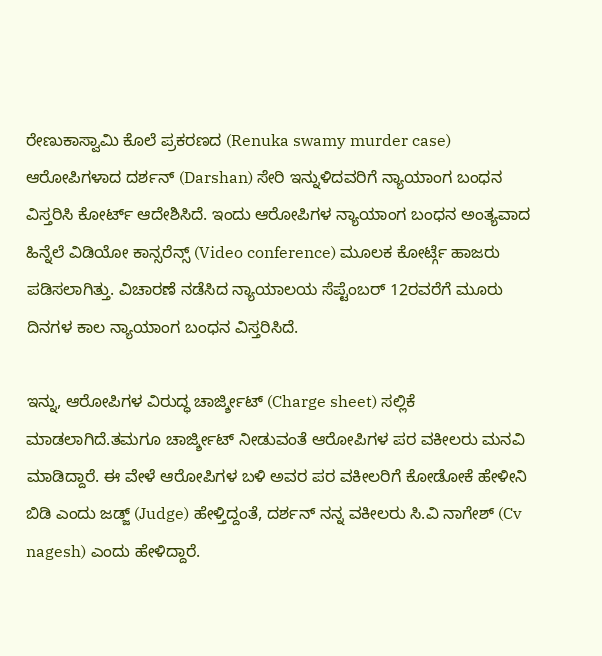ರೇಣುಕಾಸ್ವಾಮಿ ಕೊಲೆ ಪ್ರಕರಣದ (Renuka swamy murder case) ಆರೋಪಿಗಳಾದ ದರ್ಶನ್ (Darshan) ಸೇರಿ ಇನ್ನುಳಿದವರಿಗೆ ನ್ಯಾಯಾಂಗ ಬಂಧನ ವಿಸ್ತರಿಸಿ ಕೋರ್ಟ್ ಆದೇಶಿಸಿದೆ. ಇಂದು ಆರೋಪಿಗಳ ನ್ಯಾಯಾಂಗ ಬಂಧನ ಅಂತ್ಯವಾದ ಹಿನ್ನೆಲೆ ವಿಡಿಯೋ ಕಾನ್ಸರೆನ್ಸ್ (Video conference) ಮೂಲಕ ಕೋರ್ಟ್ಗೆ ಹಾಜರು ಪಡಿಸಲಾಗಿತ್ತು. ವಿಚಾರಣೆ ನಡೆಸಿದ ನ್ಯಾಯಾಲಯ ಸೆಪ್ಟೆಂಬರ್ 12ರವರೆಗೆ ಮೂರು ದಿನಗಳ ಕಾಲ ನ್ಯಾಯಾಂಗ ಬಂಧನ ವಿಸ್ತರಿಸಿದೆ.

ಇನ್ನು, ಆರೋಪಿಗಳ ವಿರುದ್ಧ ಚಾರ್ಜ್ಶೀಟ್ (Charge sheet) ಸಲ್ಲಿಕೆ ಮಾಡಲಾಗಿದೆ.ತಮಗೂ ಚಾರ್ಜ್ಶೀಟ್ ನೀಡುವಂತೆ ಆರೋಪಿಗಳ ಪರ ವಕೀಲರು ಮನವಿ ಮಾಡಿದ್ದಾರೆ. ಈ ವೇಳೆ ಆರೋಪಿಗಳ ಬಳಿ ಅವರ ಪರ ವಕೀಲರಿಗೆ ಕೋಡೋಕೆ ಹೇಳೀನಿ ಬಿಡಿ ಎಂದು ಜಡ್ಜ್ (Judge) ಹೇಳ್ತಿದ್ದಂತೆ, ದರ್ಶನ್ ನನ್ನ ವಕೀಲರು ಸಿ.ವಿ ನಾಗೇಶ್ (Cv nagesh) ಎಂದು ಹೇಳಿದ್ದಾರೆ.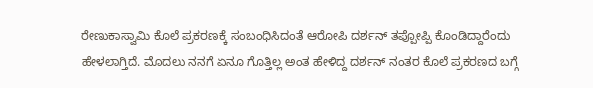ರೇಣುಕಾಸ್ವಾಮಿ ಕೊಲೆ ಪ್ರಕರಣಕ್ಕೆ ಸಂಬಂಧಿಸಿದಂತೆ ಆರೋಪಿ ದರ್ಶನ್ ತಪ್ಪೋಪ್ಪಿ ಕೊಂಡಿದ್ದಾರೆಂದು ಹೇಳಲಾಗ್ತಿದೆ. ಮೊದಲು ನನಗೆ ಏನೂ ಗೊತ್ತಿಲ್ಲ ಅಂತ ಹೇಳಿದ್ದ ದರ್ಶನ್ ನಂತರ ಕೊಲೆ ಪ್ರಕರಣದ ಬಗ್ಗೆ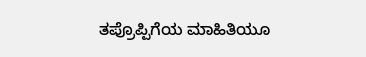ತಪ್ರೊಪ್ಪಿಗೆಯ ಮಾಹಿತಿಯೂ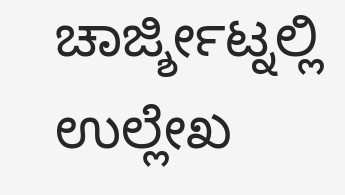ಚಾರ್ಜ್ಶೀಟ್ನಲ್ಲಿ ಉಲ್ಲೇಖ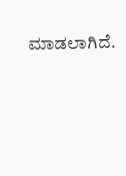ಮಾಡಲಾಗಿದೆ.